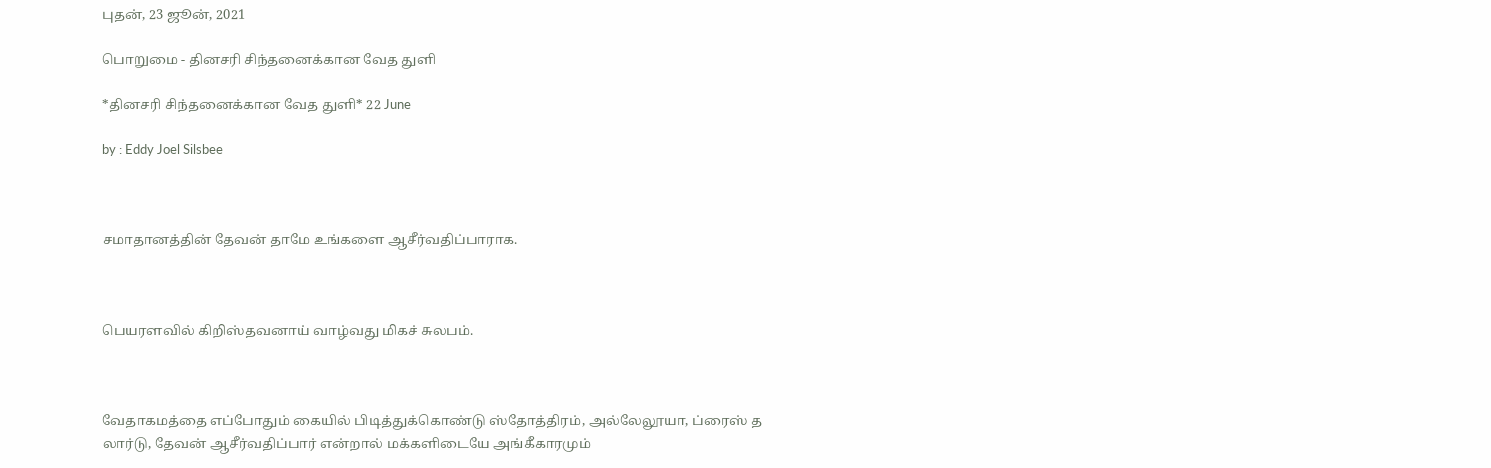புதன், 23 ஜூன், 2021

பொறுமை - தினசரி சிந்தனைக்கான வேத துளி

*தினசரி சிந்தனைக்கான வேத துளி* 22 June

by : Eddy Joel Silsbee



சமாதானத்தின் தேவன் தாமே உங்களை ஆசீர்வதிப்பாராக.



பெயரளவில் கிறிஸ்தவனாய் வாழ்வது மிகச் சுலபம்.



வேதாகமத்தை எப்போதும் கையில் பிடித்துக்கொண்டு ஸ்தோத்திரம், அல்லேலூயா, ப்ரைஸ் த லார்டு, தேவன் ஆசீர்வதிப்பார் என்றால் மக்களிடையே அங்கீகாரமும்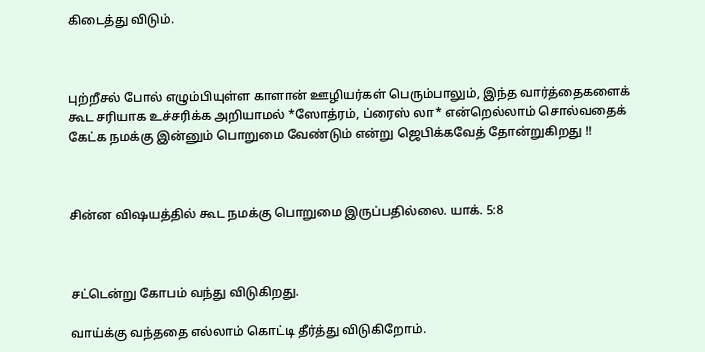கிடைத்து விடும்.



புற்றீசல் போல் எழும்பியுள்ள காளான் ஊழியர்கள் பெரும்பாலும், இந்த வார்த்தைகளைக் கூட சரியாக உச்சரிக்க அறியாமல் *ஸோத்ரம், ப்ரைஸ் லா* என்றெல்லாம் சொல்வதைக் கேட்க நமக்கு இன்னும் பொறுமை வேண்டும் என்று ஜெபிக்கவேத் தோன்றுகிறது !!



சின்ன விஷயத்தில் கூட நமக்கு பொறுமை இருப்பதில்லை. யாக். 5:8



சட்டென்று கோபம் வந்து விடுகிறது.

வாய்க்கு வந்ததை எல்லாம் கொட்டி தீர்த்து விடுகிறோம்.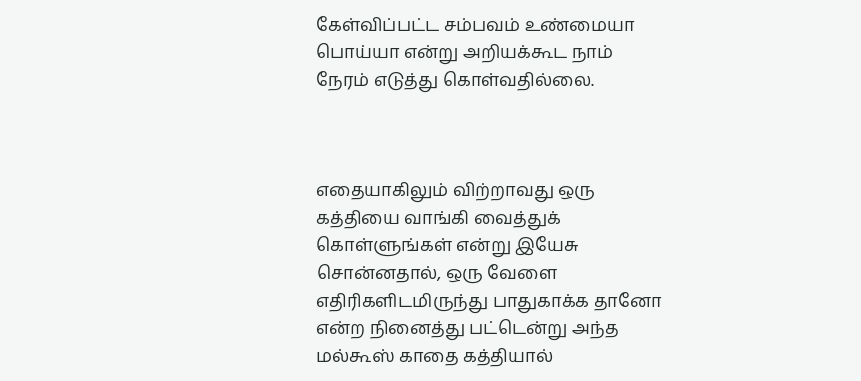கேள்விப்பட்ட சம்பவம் உண்மையா பொய்யா என்று அறியக்கூட நாம் நேரம் எடுத்து கொள்வதில்லை.



எதையாகிலும் விற்றாவது ஒரு கத்தியை வாங்கி வைத்துக் கொள்ளுங்கள் என்று இயேசு சொன்னதால், ஒரு வேளை எதிரிகளிடமிருந்து பாதுகாக்க தானோ என்ற நினைத்து பட்டென்று அந்த மல்கூஸ் காதை கத்தியால்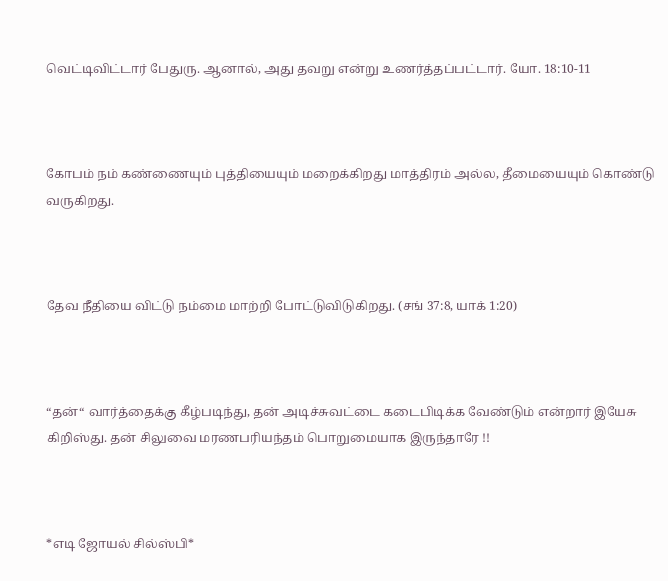வெட்டிவிட்டார் பேதுரு. ஆனால், அது தவறு என்று உணர்த்தப்பட்டார். யோ. 18:10-11



கோபம் நம் கண்ணையும் புத்தியையும் மறைக்கிறது மாத்திரம் அல்ல, தீமையையும் கொண்டு வருகிறது.



தேவ நீதியை விட்டு நம்மை மாற்றி போட்டுவிடுகிறது. (சங் 37:8, யாக் 1:20)



“தன்“ வார்த்தைக்கு கீழ்படிந்து, தன் அடிச்சுவட்டை கடைபிடிக்க வேண்டும் என்றார் இயேசு கிறிஸ்து. தன் சிலுவை மரணபரியந்தம் பொறுமையாக இருந்தாரே !!



*எடி ஜோயல் சில்ஸ்பி*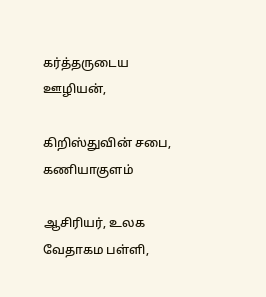கர்த்தருடைய ஊழியன்,

கிறிஸ்துவின் சபை, கணியாகுளம்

ஆசிரியர், உலக வேதாகம பள்ளி,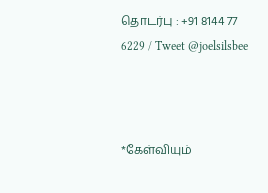தொடர்பு : +91 8144 77 6229 / Tweet @joelsilsbee



*கேள்வியும்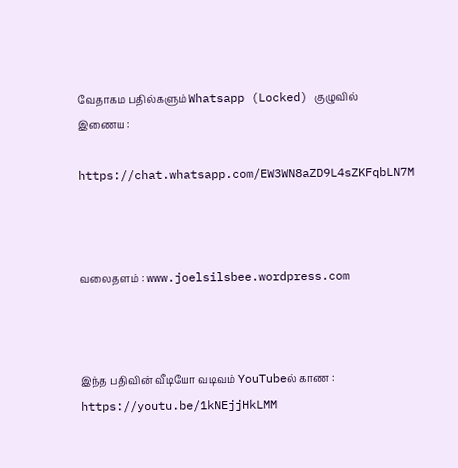வேதாகம பதில்களும் Whatsapp (Locked) குழுவில் இணைய :

https://chat.whatsapp.com/EW3WN8aZD9L4sZKFqbLN7M



வலைதளம் : www.joelsilsbee.wordpress.com



இந்த பதிவின் வீடியோ வடிவம் YouTubeல் காண : https://youtu.be/1kNEjjHkLMM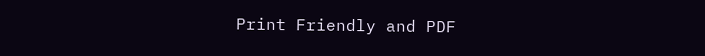Print Friendly and PDF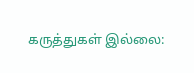கருத்துகள் இல்லை: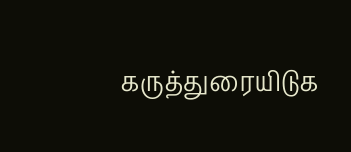கருத்துரையிடுக